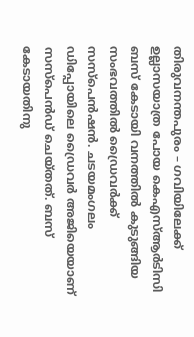തിരുവനന്തപുരം – ഗവിയിലേക്ക് ഉല്ലാസയാത്ര പോയ കെഎസ്ആർടിസി ബസ് കേടായി വനത്തിൽ കുടുങ്ങിയ സംഭവത്തിൽ ഡ്രൈവർക്ക് സസ്പെൻഷൻ. ചടയമംഗലം ഡിപ്പോയിലെ ഡ്രൈവർ അജിയെയാണ് സസ്പെൻഡ് ചെയ്തത്. ബസ് കേടായതിനു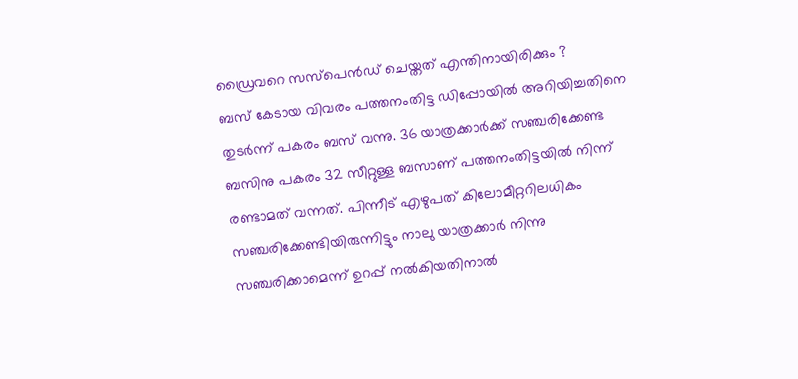ഡ്രൈവറെ സസ്പെൻഡ് ചെയ്തത് എന്തിനായിരിക്കും ?
ബസ് കേടായ വിവരം പത്തനംതിട്ട ഡിപ്പോയിൽ അറിയിച്ചതിനെ തുടർന്ന് പകരം ബസ് വന്നു. 36 യാത്രക്കാർക്ക് സഞ്ചരിക്കേണ്ട ബസിനു പകരം 32 സീറ്റുള്ള ബസാണ് പത്തനംതിട്ടയിൽ നിന്ന് രണ്ടാമത് വന്നത്. പിന്നീട് എഴുപത് കിലോമീറ്ററിലധികം സഞ്ചരിക്കേണ്ടിയിരുന്നിട്ടും നാലു യാത്രക്കാർ നിന്നു സഞ്ചരിക്കാമെന്ന് ഉറപ്പ് നൽകിയതിനാൽ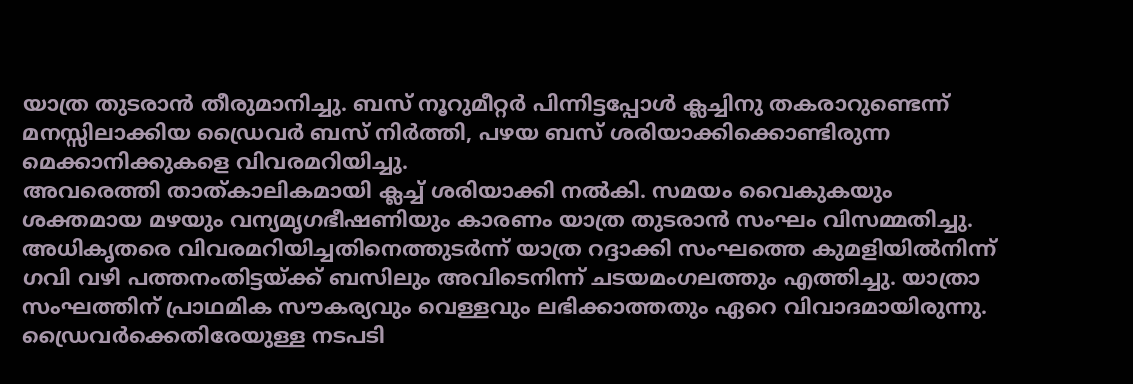യാത്ര തുടരാൻ തീരുമാനിച്ചു. ബസ് നൂറുമീറ്റർ പിന്നിട്ടപ്പോൾ ക്ലച്ചിനു തകരാറുണ്ടെന്ന് മനസ്സിലാക്കിയ ഡ്രൈവർ ബസ് നിർത്തി, പഴയ ബസ് ശരിയാക്കിക്കൊണ്ടിരുന്ന മെക്കാനിക്കുകളെ വിവരമറിയിച്ചു.
അവരെത്തി താത്കാലികമായി ക്ലച്ച് ശരിയാക്കി നൽകി. സമയം വൈകുകയും ശക്തമായ മഴയും വന്യമൃഗഭീഷണിയും കാരണം യാത്ര തുടരാൻ സംഘം വിസമ്മതിച്ചു. അധികൃതരെ വിവരമറിയിച്ചതിനെത്തുടർന്ന് യാത്ര റദ്ദാക്കി സംഘത്തെ കുമളിയിൽനിന്ന് ഗവി വഴി പത്തനംതിട്ടയ്ക്ക് ബസിലും അവിടെനിന്ന് ചടയമംഗലത്തും എത്തിച്ചു. യാത്രാ സംഘത്തിന് പ്രാഥമിക സൗകര്യവും വെള്ളവും ലഭിക്കാത്തതും ഏറെ വിവാദമായിരുന്നു.
ഡ്രൈവർക്കെതിരേയുള്ള നടപടി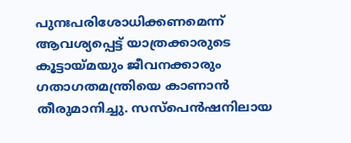പുനഃപരിശോധിക്കണമെന്ന് ആവശ്യപ്പെട്ട് യാത്രക്കാരുടെ കൂട്ടായ്മയും ജീവനക്കാരും ഗതാഗതമന്ത്രിയെ കാണാൻ തീരുമാനിച്ചു. സസ്പെൻഷനിലായ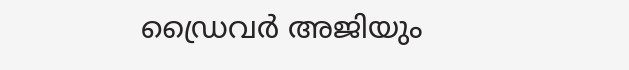ഡ്രൈവർ അജിയും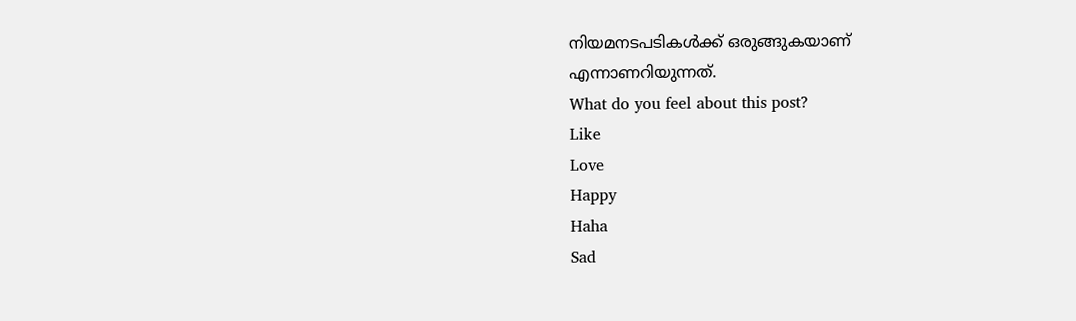നിയമനടപടികൾക്ക് ഒരുങ്ങുകയാണ് എന്നാണറിയുന്നത്.
What do you feel about this post?
Like
Love
Happy
Haha
Sad